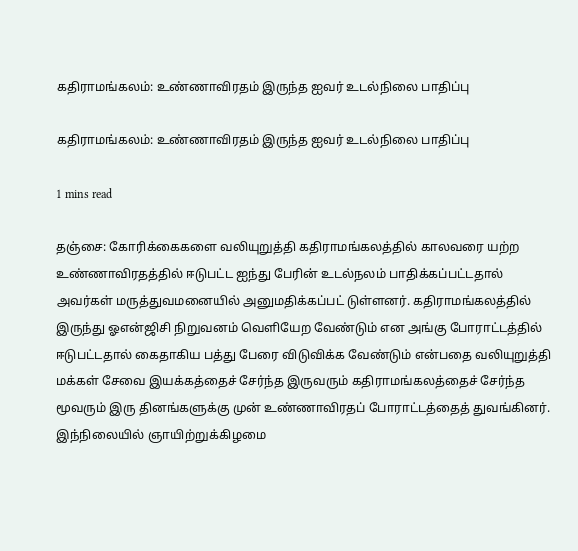கதிராமங்கலம்: உண்ணாவிரதம் இருந்த ஐவர் உடல்நிலை பாதிப்பு

கதிராமங்கலம்: உண்ணாவிரதம் இருந்த ஐவர் உடல்நிலை பாதிப்பு

1 mins read

தஞ்சை: கோரிக்கைகளை வலியுறுத்தி கதிராமங்கலத்தில் காலவரை யற்ற உண்ணாவிரதத்தில் ஈடுபட்ட ஐந்து பேரின் உடல்நலம் பாதிக்கப்பட்டதால் அவர்கள் மருத்துவமனையில் அனுமதிக்கப்பட் டுள்ளனர். கதிராமங்கலத்தில் இருந்து ஓஎன்ஜிசி நிறுவனம் வெளியேற வேண்டும் என அங்கு போராட்டத்தில் ஈடுபட்டதால் கைதாகிய பத்து பேரை விடுவிக்க வேண்டும் என்பதை வலியுறுத்தி மக்கள் சேவை இயக்கத்தைச் சேர்ந்த இருவரும் கதிராமங்கலத்தைச் சேர்ந்த மூவரும் இரு தினங்களுக்கு முன் உண்ணாவிரதப் போராட்டத்தைத் துவங்கினர். இந்நிலையில் ஞாயிற்றுக்கிழமை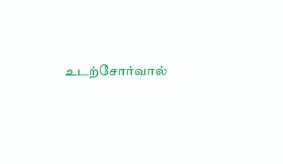உடற்சோர்வால்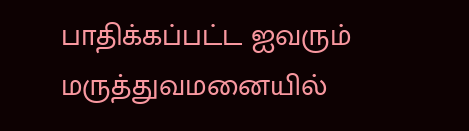பாதிக்கப்பட்ட ஐவரும் மருத்துவமனையில்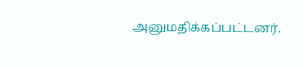அனுமதிக்கப்பட்டனர்.